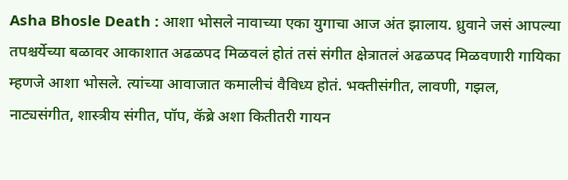Asha Bhosle Death : आशा भोसले नावाच्या एका युगाचा आज अंत झालाय. ध्रुवाने जसं आपल्या तपश्चर्येच्या बळावर आकाशात अढळपद मिळवलं होतं तसं संगीत क्षेत्रातलं अढळपद मिळवणारी गायिका म्हणजे आशा भोसले. त्यांच्या आवाजात कमालीचं वैविध्य होतं. भक्तीसंगीत, लावणी, गझल, नाट्यसंगीत, शास्त्रीय संगीत, पॉप, कॅब्रे अशा कितीतरी गायन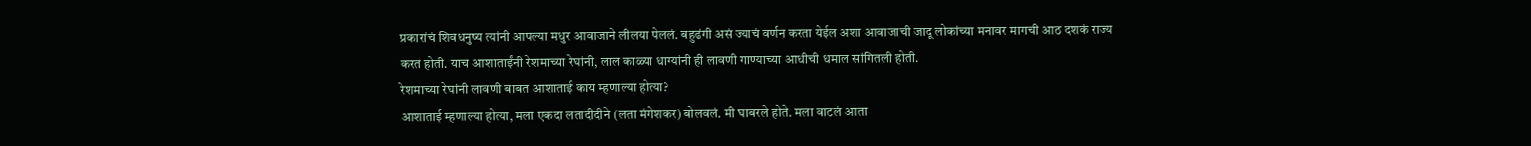प्रकारांचं शिवधनुष्य त्यांनी आपल्या मधुर आवाजाने लीलया पेललं. बहुढंगी असं ज्याचं वर्णन करता येईल अशा आवाजाची जादू लोकांच्या मनावर मागची आठ दशकं राज्य करत होती. याच आशाताईंनी रेशमाच्या रेघांनी, लाल काळ्या धाग्यांनी ही लावणी गाण्याच्या आधीची धमाल सांगितली होती.
रेशमाच्या रेघांनी लावणी बाबत आशाताई काय म्हणाल्या होत्या?
आशाताई म्हणाल्या होत्या, मला एकदा लतादीदीने (लता मंगेशकर) बोलवलं. मी घाबरले होते. मला वाटलं आता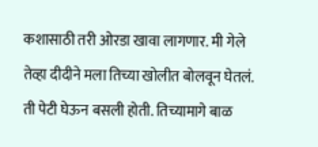कशासाठी तरी ओरडा खावा लागणार. मी गेले तेव्हा दीदीने मला तिच्या खोलीत बोलवून घेतलं. ती पेटी घेऊन बसली होती. तिच्यामागे बाळ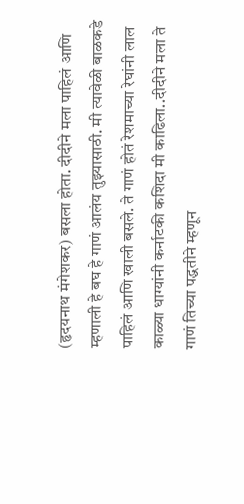(हृदयनाथ मंगेशकर) बसला होता. दीदीने मला पाहिलं आणि म्हणाली हे बघ हे गाणं आलंय तुझ्यासाठी. मी त्यावेळी बाळकडे पाहिलं आणि खाली बसले. ते गाणं होतं रेशमाच्या रेघांनी लाल काळ्या धाग्यांनी कर्नाटकी कशिदा मी काढिला..दीदीने मला ते गाणं तिच्या पद्धतीने म्हणून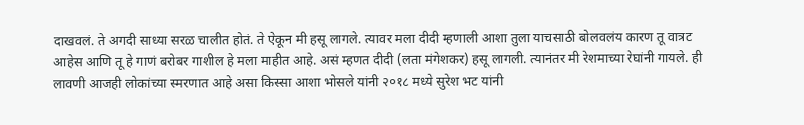दाखवलं. ते अगदी साध्या सरळ चालीत होतं. ते ऐकून मी हसू लागले. त्यावर मला दीदी म्हणाली आशा तुला याचसाठी बोलवलंय कारण तू वात्रट आहेस आणि तू हे गाणं बरोबर गाशील हे मला माहीत आहे. असं म्हणत दीदी (लता मंगेशकर) हसू लागली. त्यानंतर मी रेशमाच्या रेघांनी गायले. ही लावणी आजही लोकांच्या स्मरणात आहे असा किस्सा आशा भोसले यांनी २०१८ मध्ये सुरेश भट यांनी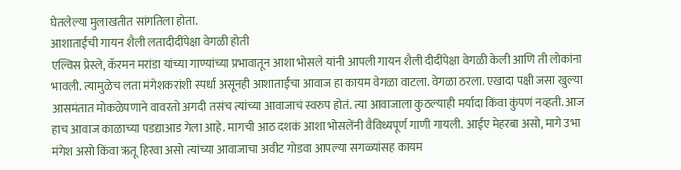घेतलेल्या मुलाखतीत सांगतिला होता.
आशाताईंची गायन शैली लतादीदींपेक्षा वेगळी होती
एल्विस प्रेस्ले, कॅरमन मरांडा यांच्या गाण्यांच्या प्रभावातून आशा भोसले यांनी आपली गायन शैली दीदींपेक्षा वेगळी केली आणि ती लोकांना भावली. त्यामुळेच लता मंगेशकरांशी स्पर्धा असूनही आशाताईंचा आवाज हा कायम वेगळा वाटला. वेगळा ठरला. एखादा पक्षी जसा खुल्या आसमंतात मोकळेपणाने वावरतो अगदी तसंच त्यांच्या आवाजाचं स्वरुप होतं. त्या आवाजाला कुठल्याही मर्यादा किंवा कुंपणं नव्हती. आज हाच आवाज काळाच्या पडद्याआड गेला आहे. मागची आठ दशकं आशा भोसलेंनी वैविध्यपूर्ण गाणी गायली. आईए मेहरबा असो, मागे उभा मंगेश असो किंवा ऋतू हिरवा असो त्यांच्या आवाजाचा अवीट गोडवा आपल्या सगळ्यांसह कायम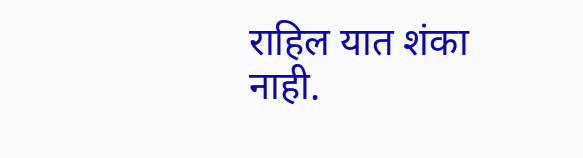राहिल यात शंका नाही.